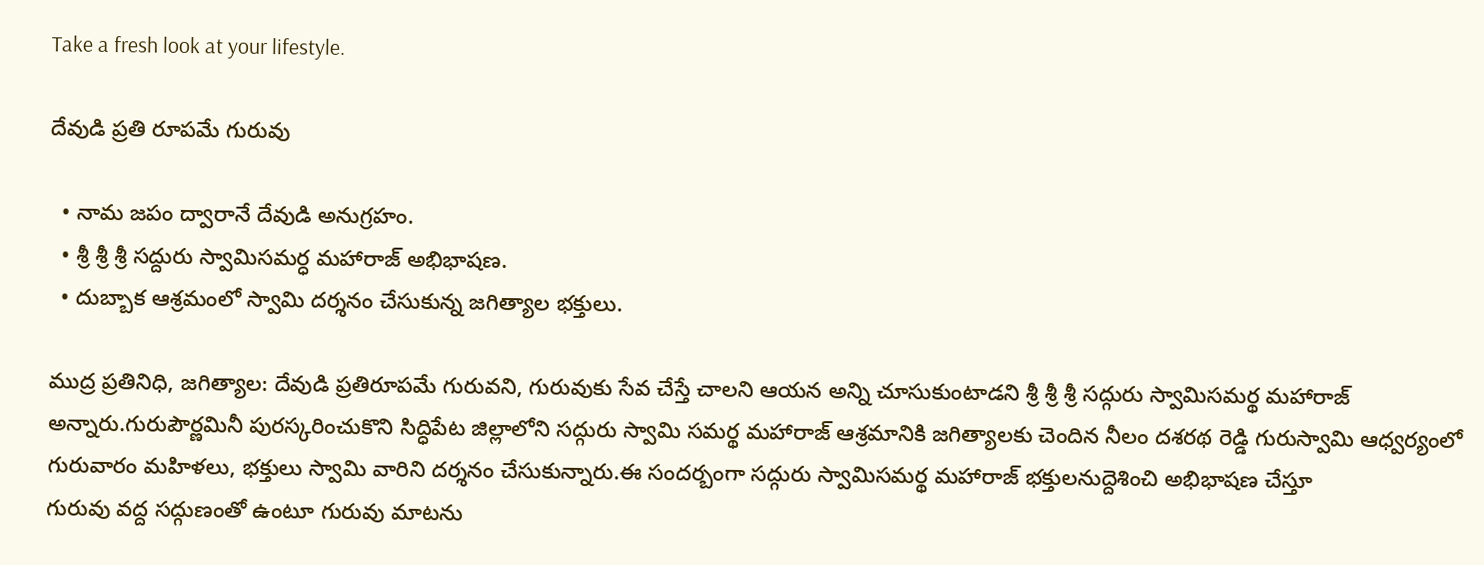Take a fresh look at your lifestyle.

దేవుడి ప్రతి రూపమే గురువు

  • నామ జపం ద్వారానే దేవుడి అనుగ్రహం.
  • శ్రీ శ్రీ శ్రీ సద్దురు స్వామిసమర్ధ మహారాజ్ అభిభాషణ.
  • దుబ్బాక ఆశ్రమంలో స్వామి దర్శనం చేసుకున్న జగిత్యాల భక్తులు.

ముద్ర ప్రతినిధి, జగిత్యాల: దేవుడి ప్రతిరూపమే గురువని, గురువుకు సేవ చేస్తే చాలని ఆయన అన్ని చూసుకుంటాడని శ్రీ శ్రీ శ్రీ సద్గురు స్వామిసమర్థ మహారాజ్ అన్నారు.గురుపౌర్ణమినీ పురస్కరించుకొని సిద్ధిపేట జిల్లాలోని సద్గురు స్వామి సమర్థ మహారాజ్ ఆశ్రమానికి జగిత్యాలకు చెందిన నీలం దశరథ రెడ్డి గురుస్వామి ఆధ్వర్యంలో గురువారం మహిళలు, భక్తులు స్వామి వారిని దర్శనం చేసుకున్నారు.ఈ సందర్బంగా సద్గురు స్వామిసమర్థ మహారాజ్ భక్తులనుద్దెశించి అభిభాషణ చేస్తూ
గురువు వద్ద సద్గుణంతో ఉంటూ గురువు మాటను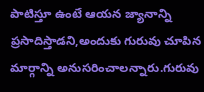పాటిస్తూ ఉంటే ఆయన జ్యానాన్ని ప్రసాదిస్తాడని,అందుకు గురువు చూపిన మార్గాన్ని అనుసరించాలన్నారు.గురువు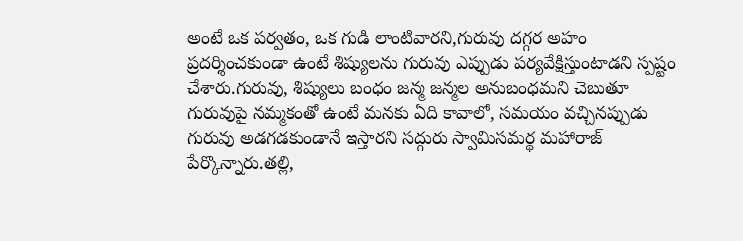అంటే ఒక పర్వతం, ఒక గుడి లాంటివారని,గురువు దగ్గర అహం ప్రదర్శించకుండా ఉంటే శిష్యులను గురువు ఎప్పుడు పర్యవేక్షిస్తుంటాడని స్పష్టం చేశారు.గురువు, శిష్యులు బంధం జన్మ జన్మల అనుబంధమని చెబుతూ గురువుపై నమ్మకంతో ఉంటే మనకు ఏది కావాలో, సమయం వచ్చినప్పుడు గురువు అడగడకుండానే ఇస్తారని సద్గురు స్వామిసమర్థ మహారాజ్ పేర్కొన్నారు.తల్లి,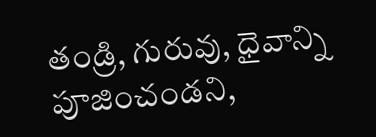తండ్రి, గురువు, ధైవాన్ని పూజించండని,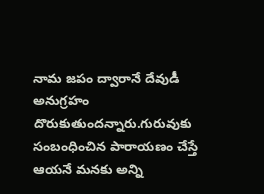నామ జపం ద్వారానే దేవుడీ అనుగ్రహం దొరుకుతుందన్నారు.గురువుకు సంబంధించిన పారాయణం చేస్తే ఆయనే మనకు అన్ని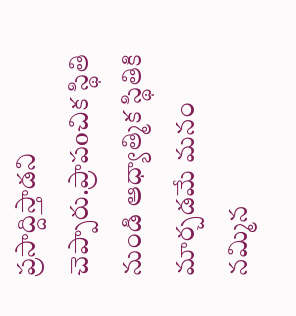ప్రసాద్దిస్తాడని చెప్పారు.ప్రాపoచిక స్థితి నుండి ఆధ్యాత్మిక స్థితికి మార్చడమే మనం నమ్మిన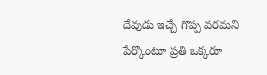దేవుడు ఇచ్చే గొప్ప వరమని పేర్కొంటూ ప్రతి ఒక్కరూ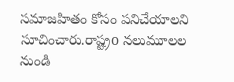సమాజహితం కోసం పనిచేయాలని సూచించారు.రాష్ట్రo నలుమూలల నుండి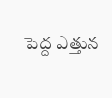పెద్ద ఎత్తున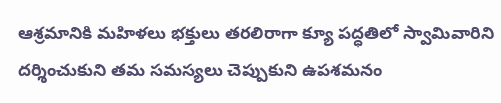ఆశ్రమానికి మహిళలు భక్తులు తరలిరాగా క్యూ పద్ధతిలో స్వామివారిని దర్శించుకుని తమ సమస్యలు చెప్పుకుని ఉపశమనం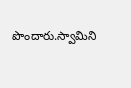పొందారు.స్వామిని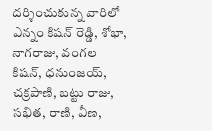దర్శించుకున్న వారిలో ఎన్నం కిషన్ రెడ్డి, శోభా, నాగరాజు, వంగల కిషన్, ధనుంజయ్, చక్రపాణి, బట్టు రాజు, సభిత, రాణి, వీణ,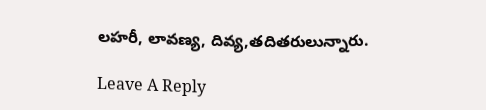లహరీ, లావణ్య, దివ్య,తదితరులున్నారు.

Leave A Reply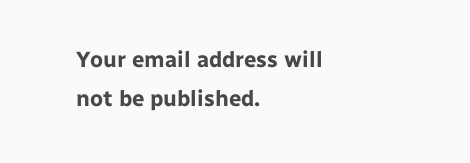Your email address will not be published.